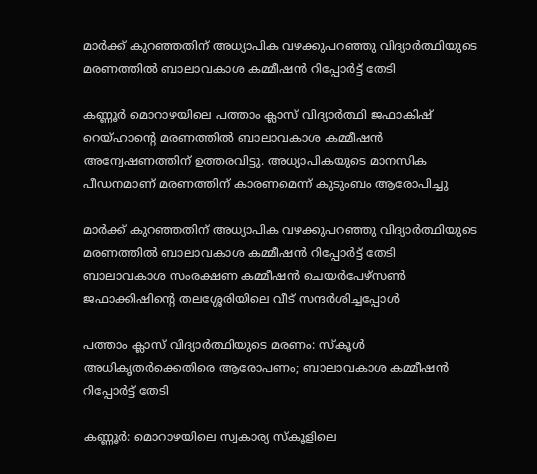മാർക്ക് കുറഞ്ഞതിന് അധ്യാപിക വഴക്കുപറഞ്ഞു വിദ്യാർത്ഥിയുടെ മരണത്തിൽ ബാലാവകാശ കമ്മീഷൻ റിപ്പോർട്ട് തേടി

കണ്ണൂർ മൊറാഴയിലെ പത്താം ക്ലാസ് വിദ്യാർത്ഥി ജഫാകിഷ് റെയ്ഹാന്റെ മരണത്തിൽ ബാലാവകാശ കമ്മീഷൻ അന്വേഷണത്തിന് ഉത്തരവിട്ടു. അധ്യാപികയുടെ മാനസിക പീഡനമാണ് മരണത്തിന് കാരണമെന്ന് കുടുംബം ആരോപിച്ചു

മാർക്ക് കുറഞ്ഞതിന് അധ്യാപിക വഴക്കുപറഞ്ഞു വിദ്യാർത്ഥിയുടെ മരണത്തിൽ ബാലാവകാശ കമ്മീഷൻ റിപ്പോർട്ട് തേടി
ബാലാവകാശ സംരക്ഷണ കമ്മീഷൻ ചെയർപേഴ്സൺ ജഫാക്കിഷിന്റെ തലശ്ശേരിയിലെ വീട് സന്ദർശിച്ചപ്പോൾ

പത്താം ക്ലാസ് വിദ്യാർത്ഥിയുടെ മരണം: സ്കൂൾ അധികൃതർക്കെതിരെ ആരോപണം; ബാലാവകാശ കമ്മീഷൻ റിപ്പോർട്ട് തേടി

കണ്ണൂർ: മൊറാഴയിലെ സ്വകാര്യ സ്കൂളിലെ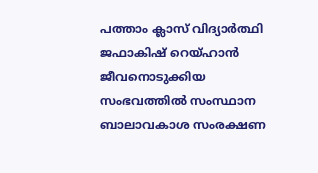പത്താം ക്ലാസ് വിദ്യാർത്ഥി ജഫാകിഷ് റെയ്ഹാൻ ജീവനൊടുക്കിയ സംഭവത്തിൽ സംസ്ഥാന ബാലാവകാശ സംരക്ഷണ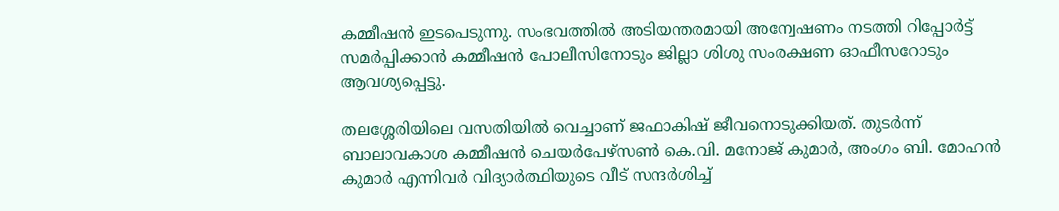കമ്മീഷൻ ഇടപെടുന്നു. സംഭവത്തിൽ അടിയന്തരമായി അന്വേഷണം നടത്തി റിപ്പോർട്ട് സമർപ്പിക്കാൻ കമ്മീഷൻ പോലീസിനോടും ജില്ലാ ശിശു സംരക്ഷണ ഓഫീസറോടും ആവശ്യപ്പെട്ടു.

തലശ്ശേരിയിലെ വസതിയിൽ വെച്ചാണ് ജഫാകിഷ് ജീവനൊടുക്കിയത്. തുടർന്ന് ബാലാവകാശ കമ്മീഷൻ ചെയർപേഴ്‌സൺ കെ.വി. മനോജ് കുമാർ, അംഗം ബി. മോഹൻ കുമാർ എന്നിവർ വിദ്യാർത്ഥിയുടെ വീട് സന്ദർശിച്ച്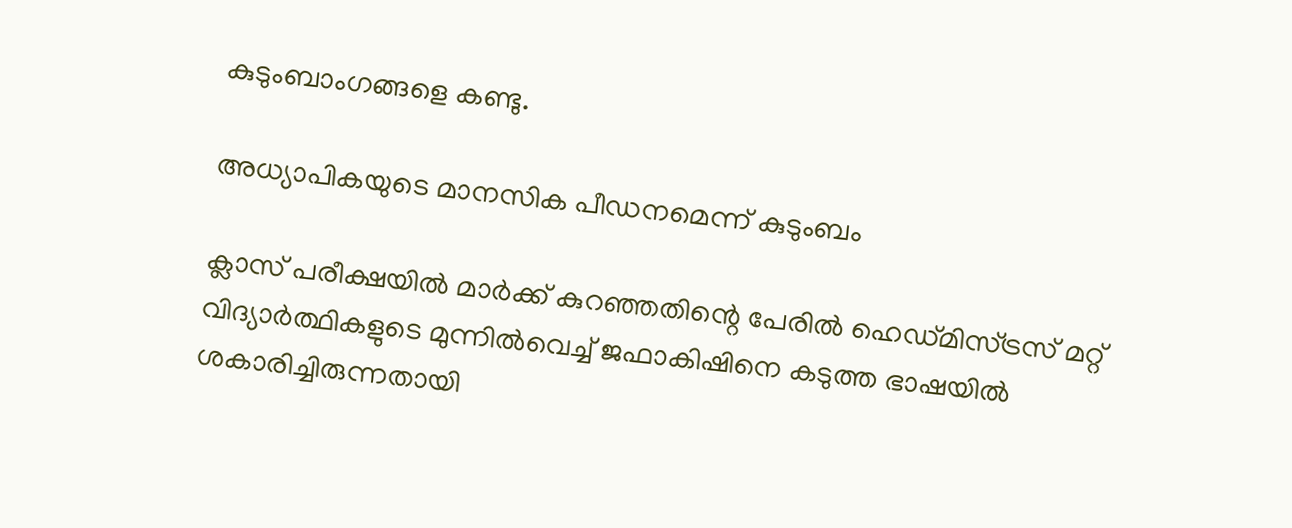കുടുംബാംഗങ്ങളെ കണ്ടു.

അധ്യാപികയുടെ മാനസിക പീഡനമെന്ന് കുടുംബം

ക്ലാസ് പരീക്ഷയിൽ മാർക്ക് കുറഞ്ഞതിന്റെ പേരിൽ ഹെഡ്മിസ്ട്രസ് മറ്റ് വിദ്യാർത്ഥികളുടെ മുന്നിൽവെച്ച് ജഫാകിഷിനെ കടുത്ത ഭാഷയിൽ ശകാരിച്ചിരുന്നതായി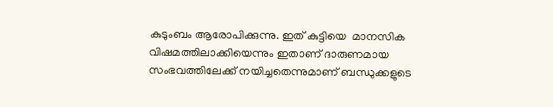കുടുംബം ആരോപിക്കുന്നു. ഇത് കുട്ടിയെ  മാനസിക വിഷമത്തിലാക്കിയെന്നും ഇതാണ് ദാരുണമായ സംഭവത്തിലേക്ക് നയിച്ചതെന്നുമാണ് ബന്ധുക്കളുടെ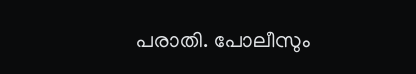പരാതി. പോലീസും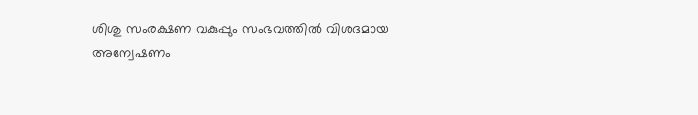ശിശു സംരക്ഷണ വകുപ്പും സംഭവത്തിൽ വിശദമായ അന്വേഷണം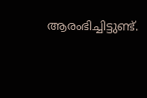ആരംഭിച്ചിട്ടുണ്ട്.